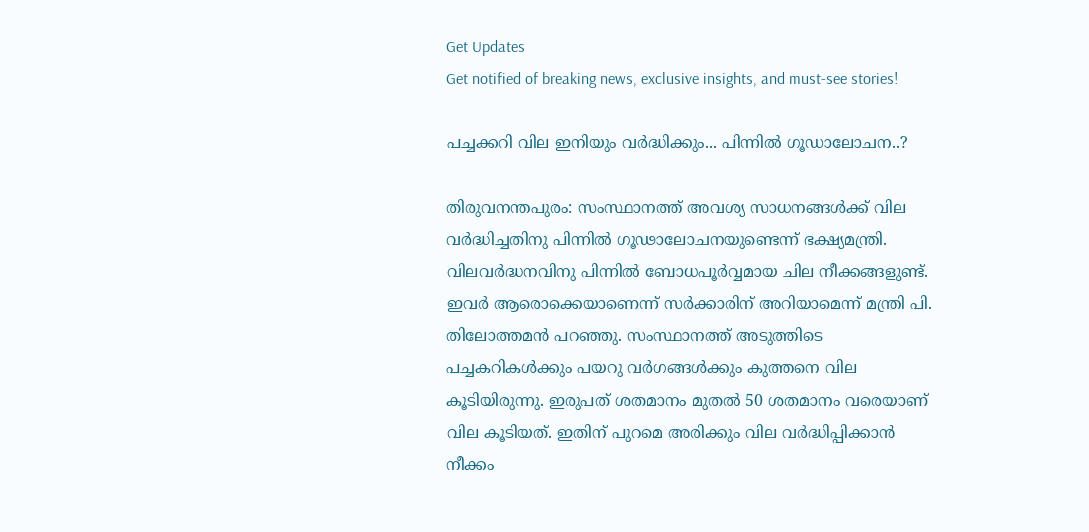Get Updates
Get notified of breaking news, exclusive insights, and must-see stories!

പച്ചക്കറി വില ഇനിയും വര്‍ദ്ധിക്കും... പിന്നില്‍ ഗൂഡാലോചന..?

തിരുവനന്തപുരം: സംസ്ഥാനത്ത് അവശ്യ സാധനങ്ങള്‍ക്ക് വില വര്‍ദ്ധിച്ചതിനു പിന്നില്‍ ഗൂഢാലോചനയുണ്ടെന്ന് ഭക്ഷ്യമന്ത്രി. വിലവര്‍ദ്ധനവിനു പിന്നില്‍ ബോധപൂര്‍വ്വമായ ചില നീക്കങ്ങളുണ്ട്. ഇവര്‍ ആരൊക്കെയാണെന്ന് സര്‍ക്കാരിന് അറിയാമെന്ന് മന്ത്രി പി. തിലോത്തമന്‍ പറഞ്ഞു. സംസ്ഥാനത്ത് അടുത്തിടെ പച്ചകറികള്‍ക്കും പയറു വര്‍ഗങ്ങള്‍ക്കും കുത്തനെ വില കൂടിയിരുന്നു. ഇരുപത് ശതമാനം മുതല്‍ 50 ശതമാനം വരെയാണ് വില കൂടിയത്. ഇതിന് പുറമെ അരിക്കും വില വര്‍ദ്ധിപ്പിക്കാന്‍ നീക്കം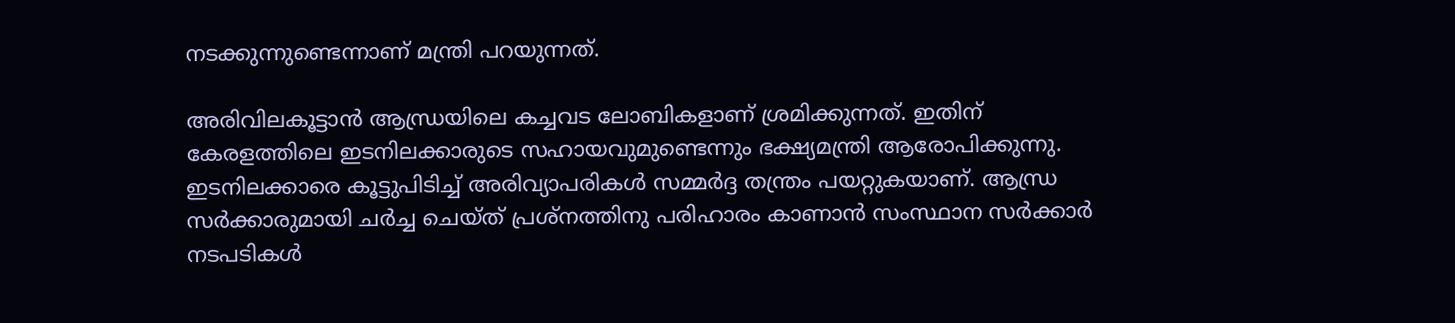നടക്കുന്നുണ്ടെന്നാണ് മന്ത്രി പറയുന്നത്.

അരിവിലകൂട്ടാന്‍ ആന്ധ്രയിലെ കച്ചവട ലോബികളാണ് ശ്രമിക്കുന്നത്. ഇതിന് കേരളത്തിലെ ഇടനിലക്കാരുടെ സഹായവുമുണ്ടെന്നും ഭക്ഷ്യമന്ത്രി ആരോപിക്കുന്നു. ഇടനിലക്കാരെ കൂട്ടുപിടിച്ച് അരിവ്യാപരികള്‍ സമ്മര്‍ദ്ദ തന്ത്രം പയറ്റുകയാണ്. ആന്ധ്ര സര്‍ക്കാരുമായി ചര്‍ച്ച ചെയ്ത് പ്രശ്‌നത്തിനു പരിഹാരം കാണാന്‍ സംസ്ഥാന സര്‍ക്കാര്‍ നടപടികള്‍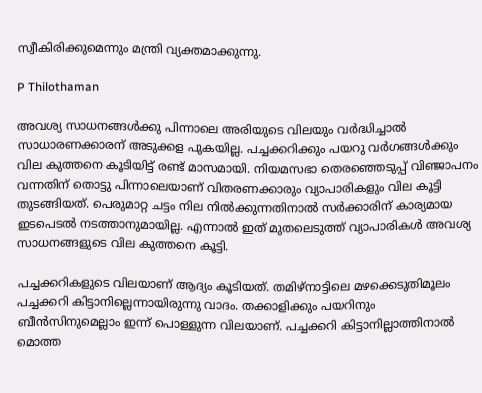സ്വീകിരിക്കുമെന്നും മന്ത്രി വ്യക്തമാക്കുന്നു.

P Thilothaman

അവശ്യ സാധനങ്ങള്‍ക്കു പിന്നാലെ അരിയുടെ വിലയും വര്‍ദ്ധിച്ചാല്‍ സാധാരണക്കാരന് അടുക്കള പുകയില്ല. പച്ചക്കറിക്കും പയറു വര്‍ഗങ്ങള്‍ക്കും വില കുത്തനെ കൂടിയിട്ട് രണ്ട് മാസമായി. നിയമസഭാ തെരഞ്ഞെടുപ്പ് വിഞ്ജാപനം വന്നതിന് തൊട്ടു പിന്നാലെയാണ് വിതരണക്കാരും വ്യാപാരികളും വില കൂട്ടി തുടങ്ങിയത്. പെരുമാറ്റ ചട്ടം നില നില്‍ക്കുന്നതിനാല്‍ സര്‍ക്കാരിന് കാര്യമായ ഇടപെടല്‍ നടത്താനുമായില്ല. എന്നാല്‍ ഇത് മുതലെടുത്ത് വ്യാപാരികള്‍ അവശ്യ സാധനങ്ങളുടെ വില കുത്തനെ കൂട്ടി.

പച്ചക്കറികളുടെ വിലയാണ് ആദ്യം കൂടിയത്. തമിഴ്‌നാട്ടിലെ മഴക്കെടുതിമൂലം പച്ചക്കറി കിട്ടാനില്ലെന്നായിരുന്നു വാദം. തക്കാളിക്കും പയറിനും ബീന്‍സിനുമെല്ലാം ഇന്ന് പൊള്ളുന്ന വിലയാണ്. പച്ചക്കറി കിട്ടാനില്ലാത്തിനാല്‍ മൊത്ത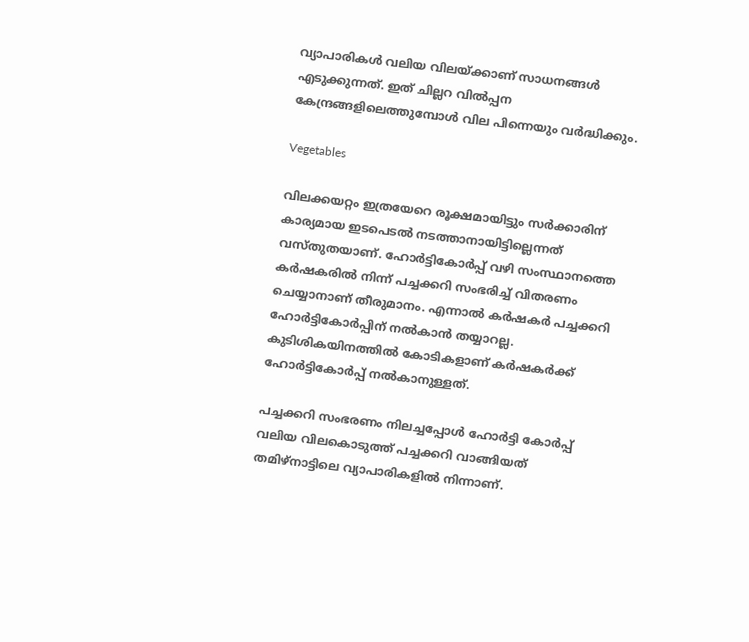വ്യാപാരികള്‍ വലിയ വിലയ്ക്കാണ് സാധനങ്ങള്‍ എടുക്കുന്നത്. ഇത് ചില്ലറ വില്‍പ്പന കേന്ദ്രങ്ങളിലെത്തുമ്പോള്‍ വില പിന്നെയും വര്‍ദ്ധിക്കും.

Vegetables

വിലക്കയറ്റം ഇത്രയേറെ രൂക്ഷമായിട്ടും സര്‍ക്കാരിന് കാര്യമായ ഇടപെടല്‍ നടത്താനായിട്ടില്ലെന്നത് വസ്തുതയാണ്. ഹോര്‍ട്ടികോര്‍പ്പ് വഴി സംസ്ഥാനത്തെ കര്‍ഷകരില്‍ നിന്ന് പച്ചക്കറി സംഭരിച്ച് വിതരണം ചെയ്യാനാണ് തീരുമാനം. എന്നാല്‍ കര്‍ഷകര്‍ പച്ചക്കറി ഹോര്‍ട്ടികോര്‍പ്പിന് നല്‍കാന്‍ തയ്യാറല്ല. കുടിശികയിനത്തില്‍ കോടികളാണ് കര്‍ഷകര്‍ക്ക് ഹോര്‍ട്ടികോര്‍പ്പ് നല്‍കാനുള്ളത്.

പച്ചക്കറി സംഭരണം നിലച്ചപ്പോള്‍ ഹോര്‍ട്ടി കോര്‍പ്പ് വലിയ വിലകൊടുത്ത് പച്ചക്കറി വാങ്ങിയത് തമിഴ്‌നാട്ടിലെ വ്യാപാരികളില്‍ നിന്നാണ്.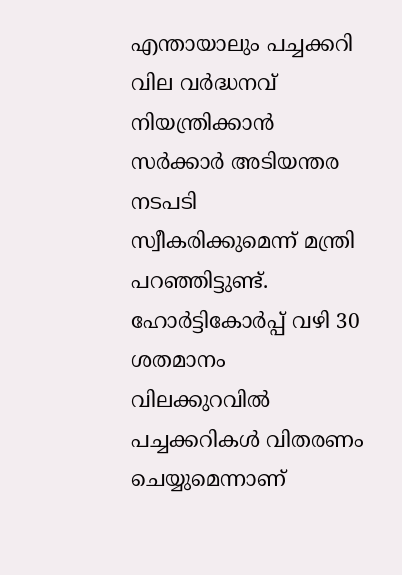എന്തായാലും പച്ചക്കറി വില വര്‍ദ്ധനവ് നിയന്ത്രിക്കാന്‍ സര്‍ക്കാര്‍ അടിയന്തര നടപടി സ്വീകരിക്കുമെന്ന് മന്ത്രി പറഞ്ഞിട്ടുണ്ട്. ഹോര്‍ട്ടികോര്‍പ്പ് വഴി 30 ശതമാനം വിലക്കുറവില്‍ പച്ചക്കറികള്‍ വിതരണം ചെയ്യുമെന്നാണ്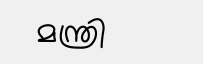മന്ത്രി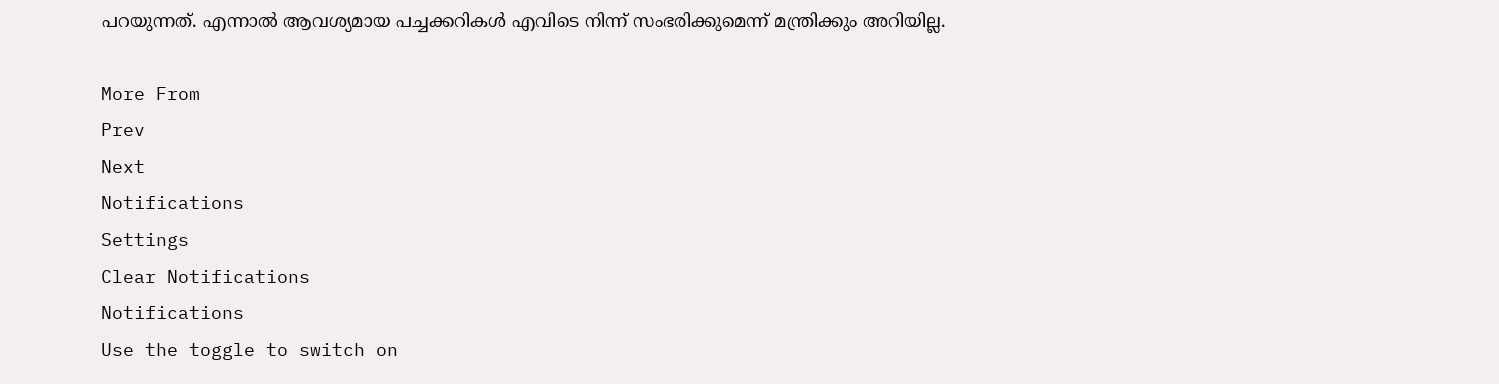പറയുന്നത്. എന്നാല്‍ ആവശ്യമായ പച്ചക്കറികള്‍ എവിടെ നിന്ന് സംഭരിക്കുമെന്ന് മന്ത്രിക്കും അറിയില്ല.

More From
Prev
Next
Notifications
Settings
Clear Notifications
Notifications
Use the toggle to switch on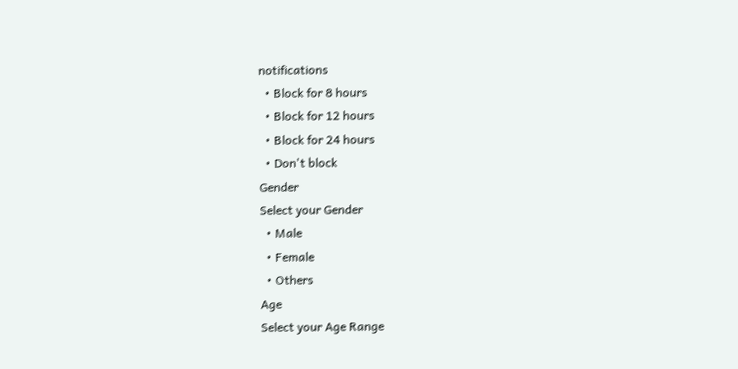notifications
  • Block for 8 hours
  • Block for 12 hours
  • Block for 24 hours
  • Don't block
Gender
Select your Gender
  • Male
  • Female
  • Others
Age
Select your Age Range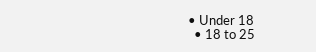• Under 18
  • 18 to 25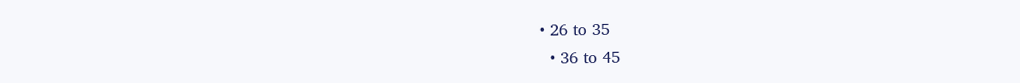• 26 to 35
  • 36 to 45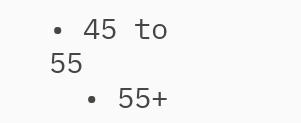• 45 to 55
  • 55+